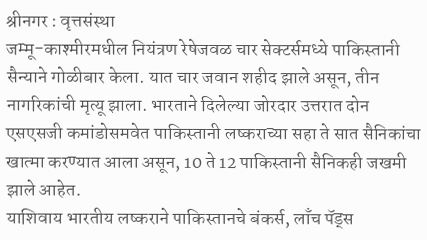श्रीनगर : वृत्तसंस्था
जम्मू-काश्मीरमधील नियंत्रण रेषेजवळ चार सेक्टर्समध्ये पाकिस्तानी सैन्याने गोळीबार केला. यात चार जवान शहीद झाले असून, तीन नागरिकांची मृत्यू झाला. भारताने दिलेल्या जोरदार उत्तरात दोन एसएसजी कमांडोसमवेत पाकिस्तानी लष्कराच्या सहा ते सात सैनिकांचा खात्मा करण्यात आला असून, 10 ते 12 पाकिस्तानी सैनिकही जखमी झाले आहेत.
याशिवाय भारतीय लष्कराने पाकिस्तानचे बंकर्स, लाँच पॅड्स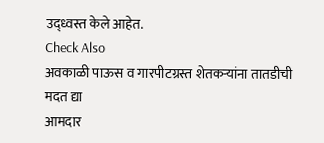उद्ध्वस्त केले आहेत.
Check Also
अवकाळी पाऊस व गारपीटग्रस्त शेतकऱ्यांना तातडीची मदत द्या
आमदार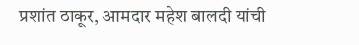प्रशांत ठाकूर, आमदार महेश बालदी यांची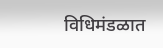विधिमंडळात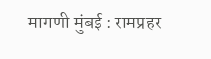मागणी मुंबई : रामप्रहर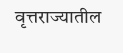वृत्तराज्यातील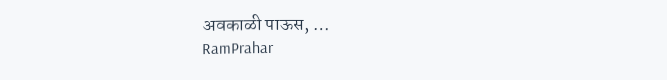अवकाळी पाऊस, …
RamPrahar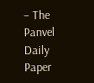– The Panvel Daily Paper